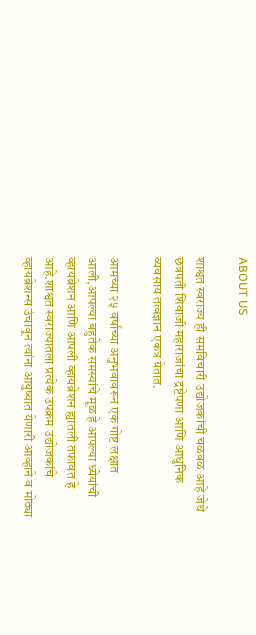ABOUT US

शाश्वत स्वराज्य ही समविचारी उद्योजकांची चळवळ आहे जेथे छत्रपती शिवाजी महाराजांचा द्रष्टेपणा आणि आधुनिक व्यवसाय तत्वज्ञान एकत्र येतात.

आमच्या २५ वर्षाच्या अनुभवावरून एक गोष्ट लक्षात आली,आपल्या बहुतेक समस्यांचे मूळ हे आपल्या ध्येयांची व्हायब्रेशन आणि आपली व्हायब्रेशन ह्यातली तफावत हे आहे.शाश्वत स्वराज्यातला प्रत्येक उपक्रम उद्योजकांचे व्हायब्रेशन्स उंचावून त्यांना आयुष्यात येणारी आव्हाने व मोठ्या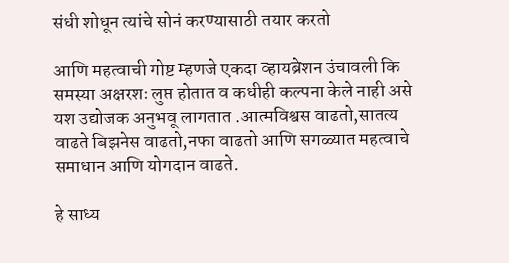संधी शोधून त्यांचे सोनं करण्यासाठी तयार करतो

आणि महत्वाची गोष्ट म्हणजे एकदा व्हायब्रेशन उंचावली कि समस्या अक्षरशः लुप्त होतात व कधीही कल्पना केले नाही असे यश उद्योजक अनुभवू लागतात .आत्मविश्वस वाढतो,सातत्य वाढते बिझनेस वाढतो,नफा वाढतो आणि सगळ्यात महत्वाचे समाधान आणि योगदान वाढते.

हे साध्य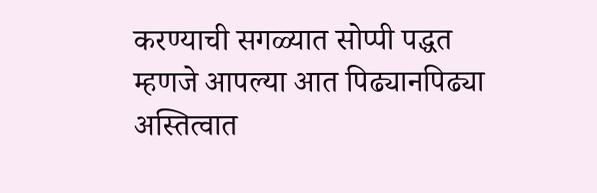करण्याची सगळ्यात सोप्पी पद्धत म्हणजे आपल्या आत पिढ्यानपिढ्या अस्तित्वात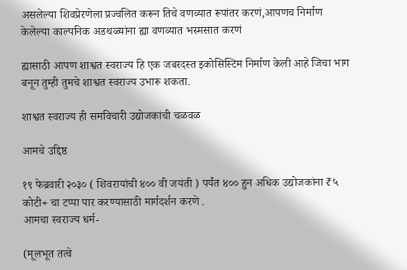असलेल्या शिवप्रेरणेला प्रज्वलित करून तिचे वणव्यात रूपांतर करणं,आपणच निर्माण केलेल्या काल्पनिक अडथळ्यांना ह्या वणव्यात भस्मसात करणं

ह्यासाठी आपण शाश्वत स्वराज्य हि एक जबरदस्त इकोसिस्टिम निर्माण केली आहे जिचा भाग बनून तुम्ही तुमचे शाश्वत स्वराज्य उभारू शकता.

शाश्वत स्वराज्य ही समविचारी उद्योजकांची चळवळ

आमचे उद्दिष्ठ

१९ फेब्रवारी २०३० ( शिवरायांची ४०० वी जयंती ) पर्यंत ४०० हुन अधिक उद्योजकांना ₹५ कोटी+ चा टप्पा पार करण्यासाठी मार्गदर्शन करणे .
आमचा स्वराज्य धर्म-

(मूलभूत तत्वे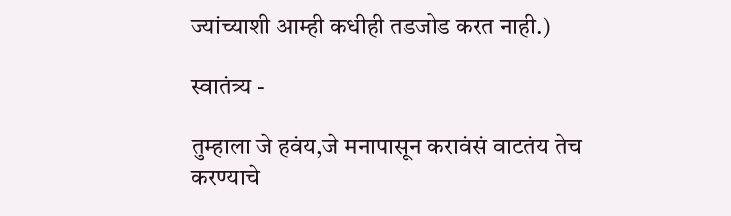ज्यांच्याशी आम्ही कधीही तडजोड करत नाही.)

स्वातंत्र्य -

तुम्हाला जे हवंय,जे मनापासून करावंसं वाटतंय तेच करण्याचे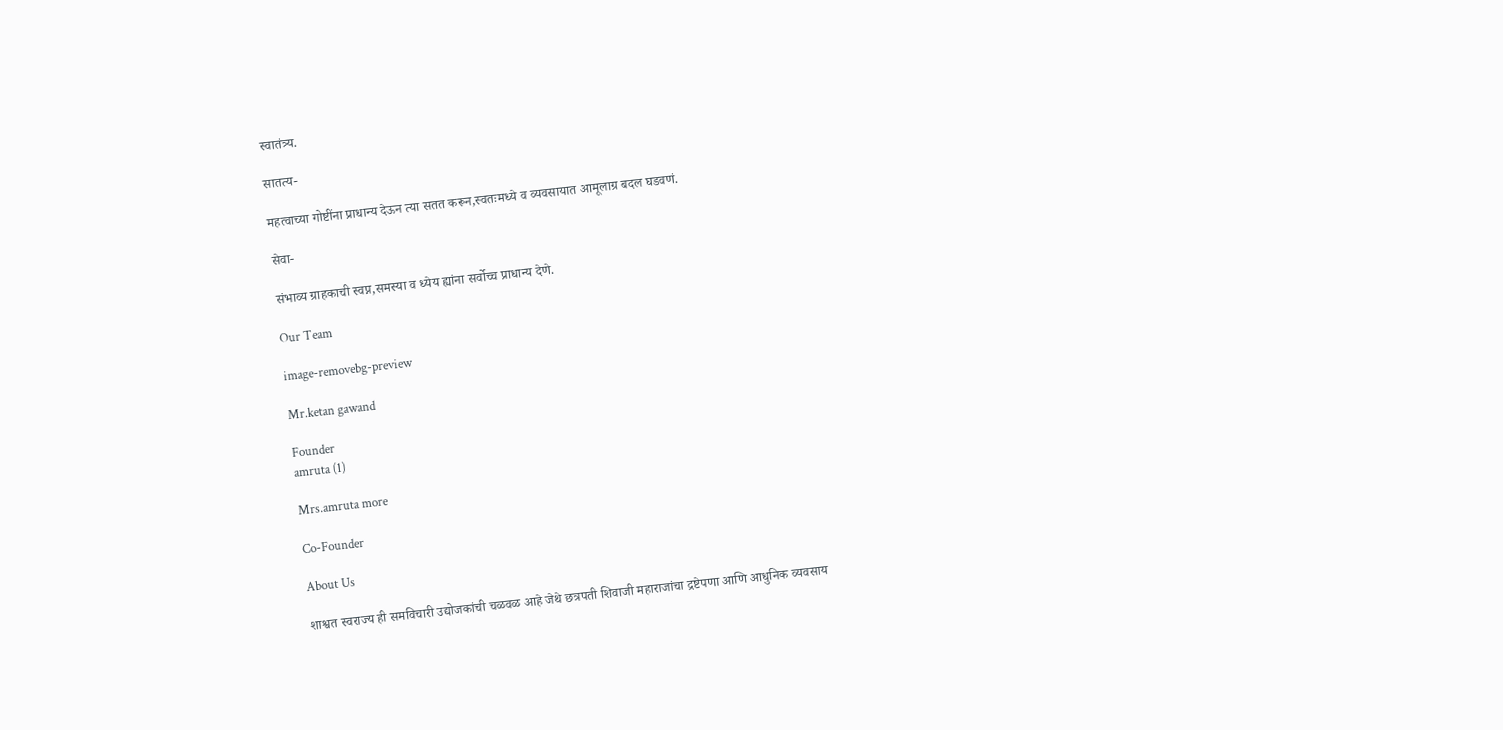स्वातंत्र्य.

सातत्य-

महत्वाच्या गोष्टींना प्राधान्य देऊन त्या सतत करून,स्वतःमध्ये व व्यवसायात आमूलाग्र बदल घडवणं.

सेवा-

संभाव्य ग्राहकाची स्वप्न,समस्या व ध्येय ह्यांना सर्वोच्च प्राधान्य देणे.

Our Team

image-removebg-preview

Mr.ketan gawand

Founder
amruta (1)

Mrs.amruta more

Co-Founder

About Us

शाश्वत स्वराज्य ही समविचारी उद्योजकांची चळवळ आहे जेथे छत्रपती शिवाजी महाराजांचा द्रष्टेपणा आणि आधुनिक व्यवसाय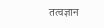तत्वज्ञान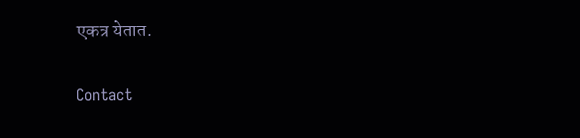एकत्र येतात.

Contact